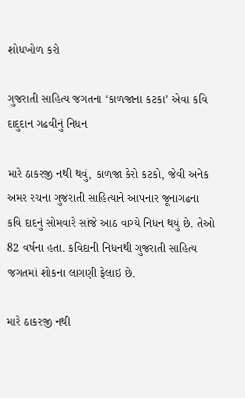શોધખોળ કરો

ગુજરાતી સાહિત્ય જગતના ‘કાળજાના કટકા’ એવા કવિ દાદુદાન ગઢવીનું નિધન

મારે ઠાકરજી નથી થવું, કાળજા કેરો કટકો, જેવી અનેક અમર રચના ગુજરાતી સાહિત્યાને આપનાર જૂનાગઢના કવિ દાદનું સોમવારે સાંજે આઠ વાગ્યે નિધન થયું છે. તેઓ 82 વર્ષના હતા. કવિદાની નિધનથી ગુજરાતી સાહિત્ય જગતમાં શોકના લાગણી ફેલાઇ છે.

મારે ઠાકરજી નથી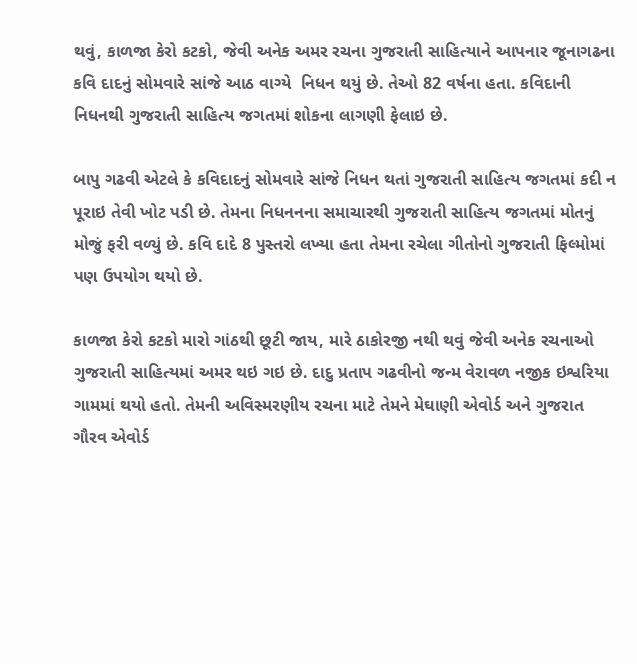થવું, કાળજા કેરો કટકો, જેવી અનેક અમર રચના ગુજરાતી સાહિત્યાને આપનાર જૂનાગઢના કવિ દાદનું સોમવારે સાંજે આઠ વાગ્યે  નિધન થયું છે. તેઓ 82 વર્ષના હતા. કવિદાની નિધનથી ગુજરાતી સાહિત્ય જગતમાં શોકના લાગણી ફેલાઇ છે.

બાપુ ગઢવી એટલે કે કવિદાદનું સોમવારે સાંજે નિધન થતાં ગુજરાતી સાહિત્ય જગતમાં કદી ન પૂરાઇ તેવી ખોટ પડી છે. તેમના નિધનનના સમાચારથી ગુજરાતી સાહિત્ય જગતમાં મોતનું મોજું ફરી વળ્યું છે. કવિ દાદે 8 પુસ્તરો લખ્યા હતા તેમના રચેલા ગીતોનો ગુજરાતી ફિલ્મોમાં પણ ઉપયોગ થયો છે.

કાળજા કેરો કટકો મારો ગાંઠથી છૂટી જાય, મારે ઠાકોરજી નથી થવું જેવી અનેક રચનાઓ ગુજરાતી સાહિત્યમાં અમર થઇ ગઇ છે. દાદુ પ્રતાપ ગઢવીનો જન્મ વેરાવળ નજીક ઇશ્વરિયા ગામમાં થયો હતો. તેમની અવિસ્મરણીય રચના માટે તેમને મેઘાણી એવોર્ડ અને ગુજરાત ગૌરવ એવોર્ડ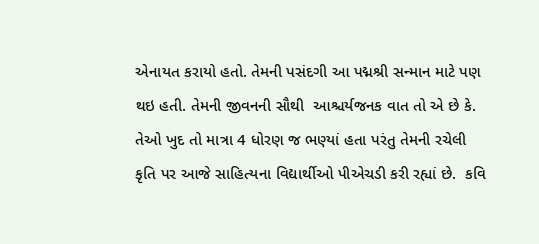એનાયત કરાયો હતો. તેમની પસંદગી આ પદ્મશ્રી સન્માન માટે પણ થઇ હતી. તેમની જીવનની સૌથી  આશ્ચર્યજનક વાત તો એ છે કે. તેઓ ખુદ તો માત્રા 4 ધોરણ જ ભણ્યાં હતા પરંતુ તેમની રચેલી કૃતિ પર આજે સાહિત્યના વિદ્યાર્થીઓ પીએચડી કરી રહ્યાં છે.  કવિ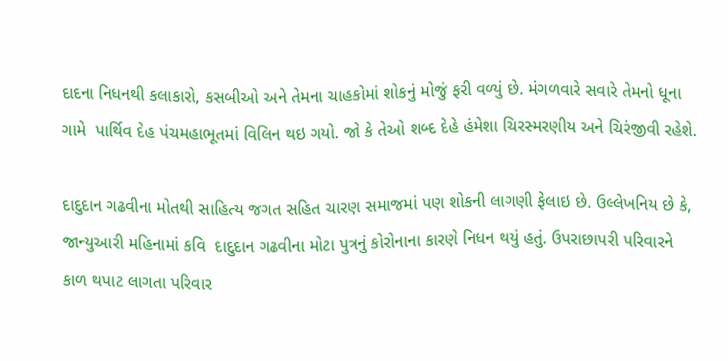દાદના નિધનથી કલાકારો, કસબીઓ અને તેમના ચાહકોમાં શોકનું મોજું ફરી વળ્યું છે. મંગળવારે સવારે તેમનો ધૂના ગામે  પાર્થિવ દેહ પંચમહાભૂતમાં વિલિન થઇ ગયો. જો કે તેઓ શબ્દ દેહે હંમેશા ચિરસ્મરણીય અને ચિરંજીવી રહેશે.

દાદુદાન ગઢવીના મોતથી સાહિત્ય જગત સહિત ચારણ સમાજમાં પણ શોકની લાગણી ફેલાઇ છે. ઉલ્લેખનિય છે કે,  જાન્યુઆરી મહિનામાં કવિ  દાદુદાન ગઢવીના મોટા પુત્રનું કોરોનાના કારણે નિધન થયું હતું. ઉપરાછાપરી પરિવારને કાળ થપાટ લાગતા પરિવાર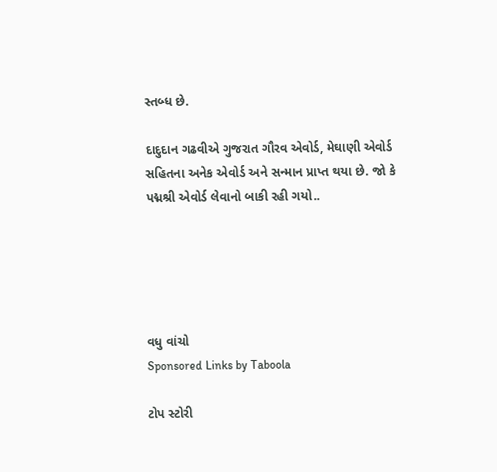સ્તબ્ધ છે.

દાદુદાન ગઢવીએ ગુજરાત ગૌરવ એવોર્ડ, મેઘાણી એવોર્ડ સહિતના અનેક એવોર્ડ અને સન્માન પ્રાપ્ત થયા છે. જો કે પદ્મશ્રી એવોર્ડ લેવાનો બાકી રહી ગયો..





વધુ વાંચો
Sponsored Links by Taboola

ટોપ સ્ટોરી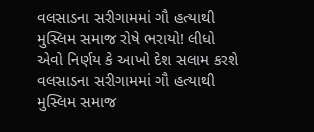વલસાડના સરીગામમાં ગૌ હત્યાથી મુસ્લિમ સમાજ રોષે ભરાયો! લીધો એવો નિર્ણય કે આખો દેશ સલામ કરશે
વલસાડના સરીગામમાં ગૌ હત્યાથી મુસ્લિમ સમાજ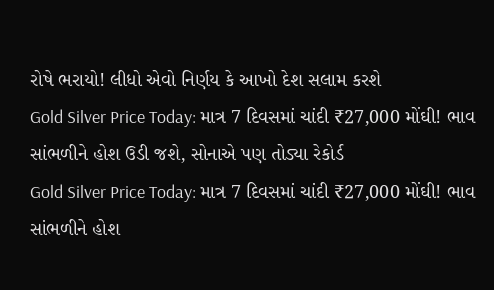રોષે ભરાયો! લીધો એવો નિર્ણય કે આખો દેશ સલામ કરશે
Gold Silver Price Today: માત્ર 7 દિવસમાં ચાંદી ₹27,000 મોંઘી! ભાવ સાંભળીને હોશ ઉડી જશે, સોનાએ પણ તોડ્યા રેકોર્ડ
Gold Silver Price Today: માત્ર 7 દિવસમાં ચાંદી ₹27,000 મોંઘી! ભાવ સાંભળીને હોશ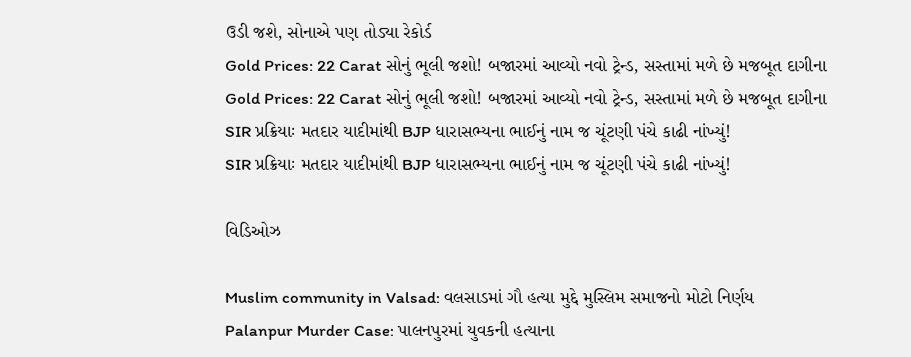ઉડી જશે, સોનાએ પણ તોડ્યા રેકોર્ડ
Gold Prices: 22 Carat સોનું ભૂલી જશો! બજારમાં આવ્યો નવો ટ્રેન્ડ, સસ્તામાં મળે છે મજબૂત દાગીના
Gold Prices: 22 Carat સોનું ભૂલી જશો! બજારમાં આવ્યો નવો ટ્રેન્ડ, સસ્તામાં મળે છે મજબૂત દાગીના
SIR પ્રક્રિયાઃ મતદાર યાદીમાંથી BJP ધારાસભ્યના ભાઈનું નામ જ ચૂંટણી પંચે કાઢી નાંખ્યું!
SIR પ્રક્રિયાઃ મતદાર યાદીમાંથી BJP ધારાસભ્યના ભાઈનું નામ જ ચૂંટણી પંચે કાઢી નાંખ્યું!

વિડિઓઝ

Muslim community in Valsad: વલસાડમાં ગૌ હત્યા મુદ્દે મુસ્લિમ સમાજનો મોટો નિર્ણય
Palanpur Murder Case: પાલનપુરમાં યુવકની હત્યાના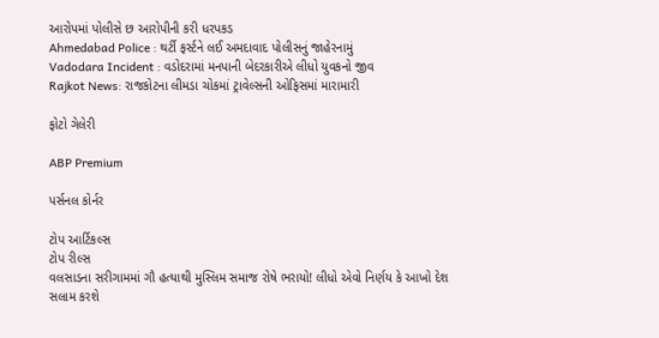આરોપમાં પોલીસે છ આરોપીની કરી ધરપકડ
Ahmedabad Police : થર્ટી ફર્સ્ટને લઈ અમદાવાદ પોલીસનું જાહેરનામું
Vadodara Incident : વડોદરામાં મનપાની બેદરકારીએ લીધો યુવકનો જીવ
Rajkot News: રાજકોટના લીમડા ચોકમાં ટ્રાવેલ્સની ઓફિસમાં મારામારી

ફોટો ગેલેરી

ABP Premium

પર્સનલ કોર્નર

ટોપ આર્ટિકલ્સ
ટોપ રીલ્સ
વલસાડના સરીગામમાં ગૌ હત્યાથી મુસ્લિમ સમાજ રોષે ભરાયો! લીધો એવો નિર્ણય કે આખો દેશ સલામ કરશે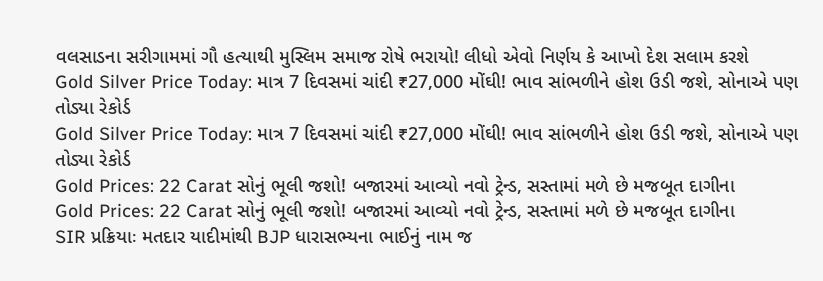વલસાડના સરીગામમાં ગૌ હત્યાથી મુસ્લિમ સમાજ રોષે ભરાયો! લીધો એવો નિર્ણય કે આખો દેશ સલામ કરશે
Gold Silver Price Today: માત્ર 7 દિવસમાં ચાંદી ₹27,000 મોંઘી! ભાવ સાંભળીને હોશ ઉડી જશે, સોનાએ પણ તોડ્યા રેકોર્ડ
Gold Silver Price Today: માત્ર 7 દિવસમાં ચાંદી ₹27,000 મોંઘી! ભાવ સાંભળીને હોશ ઉડી જશે, સોનાએ પણ તોડ્યા રેકોર્ડ
Gold Prices: 22 Carat સોનું ભૂલી જશો! બજારમાં આવ્યો નવો ટ્રેન્ડ, સસ્તામાં મળે છે મજબૂત દાગીના
Gold Prices: 22 Carat સોનું ભૂલી જશો! બજારમાં આવ્યો નવો ટ્રેન્ડ, સસ્તામાં મળે છે મજબૂત દાગીના
SIR પ્રક્રિયાઃ મતદાર યાદીમાંથી BJP ધારાસભ્યના ભાઈનું નામ જ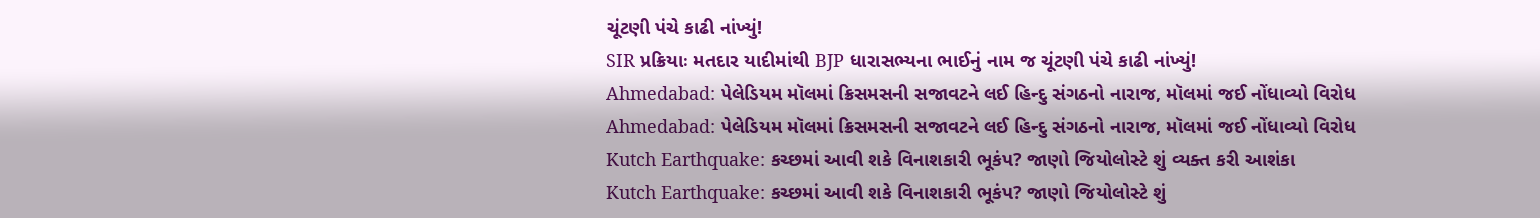ચૂંટણી પંચે કાઢી નાંખ્યું!
SIR પ્રક્રિયાઃ મતદાર યાદીમાંથી BJP ધારાસભ્યના ભાઈનું નામ જ ચૂંટણી પંચે કાઢી નાંખ્યું!
Ahmedabad: પેલેડિયમ મૉલમાં ક્રિસમસની સજાવટને લઈ હિન્દુ સંગઠનો નારાજ, મૉલમાં જઈ નોંધાવ્યો વિરોધ
Ahmedabad: પેલેડિયમ મૉલમાં ક્રિસમસની સજાવટને લઈ હિન્દુ સંગઠનો નારાજ, મૉલમાં જઈ નોંધાવ્યો વિરોધ
Kutch Earthquake: કચ્છમાં આવી શકે વિનાશકારી ભૂકંપ? જાણો જિયોલોસ્ટે શું વ્યક્ત કરી આશંકા
Kutch Earthquake: કચ્છમાં આવી શકે વિનાશકારી ભૂકંપ? જાણો જિયોલોસ્ટે શું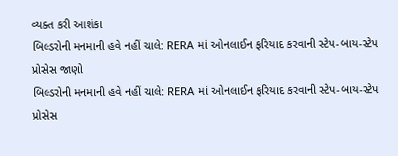વ્યક્ત કરી આશંકા
બિલ્ડરોની મનમાની હવે નહીં ચાલે: RERA માં ઓનલાઈન ફરિયાદ કરવાની સ્ટેપ-બાય-સ્ટેપ પ્રોસેસ જાણો
બિલ્ડરોની મનમાની હવે નહીં ચાલે: RERA માં ઓનલાઈન ફરિયાદ કરવાની સ્ટેપ-બાય-સ્ટેપ પ્રોસેસ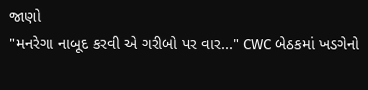જાણો
"મનરેગા નાબૂદ કરવી એ ગરીબો પર વાર..." CWC બેઠકમાં ખડગેનો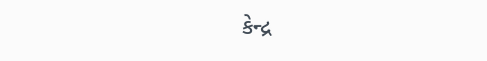કેન્દ્ર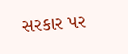સરકાર પર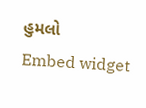હુમલો
Embed widget